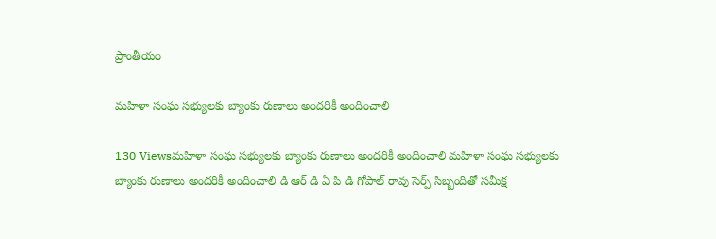ప్రాంతీయం

మహిళా సంఘ సభ్యులకు బ్యాంకు రుణాలు అందరికీ అందించాలి

130 Viewsమహిళా సంఘ సభ్యులకు బ్యాంకు రుణాలు అందరికీ అందించాలి మహిళా సంఘ సభ్యులకు బ్యాంకు రుణాలు అందరికీ అందించాలి డి ఆర్ డి ఏ పి డి గోపాల్ రావు సెర్ప్ సిబ్బందితో సమీక్ష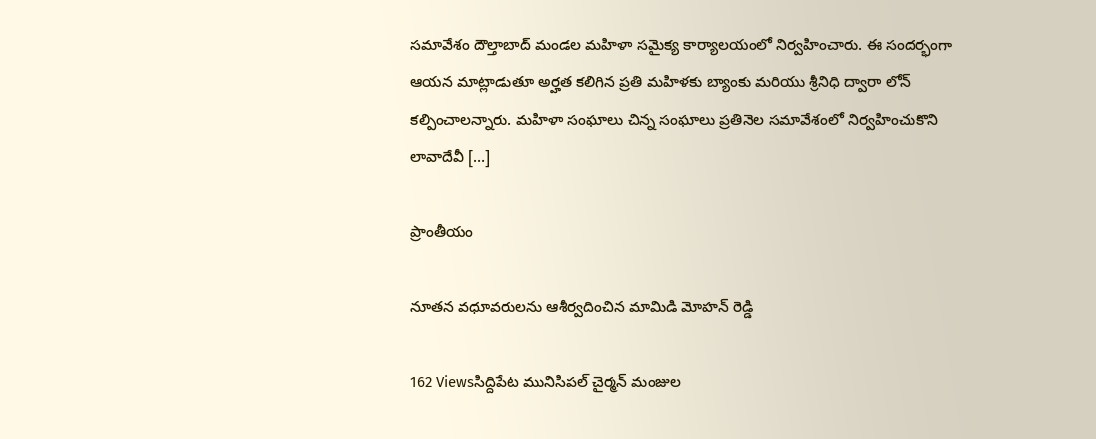సమావేశం దౌల్తాబాద్ మండల మహిళా సమైక్య కార్యాలయంలో నిర్వహించారు. ఈ సందర్భంగా ఆయన మాట్లాడుతూ అర్హత కలిగిన ప్రతి మహిళకు బ్యాంకు మరియు శ్రీనిధి ద్వారా లోన్ కల్పించాలన్నారు. మహిళా సంఘాలు చిన్న సంఘాలు ప్రతినెల సమావేశంలో నిర్వహించుకొని లావాదేవీ […]

ప్రాంతీయం

నూతన వధూవరులను ఆశీర్వదించిన మామిడి మోహన్ రెడ్డి

162 Viewsసిద్దిపేట మునిసిపల్ చైర్మన్ మంజుల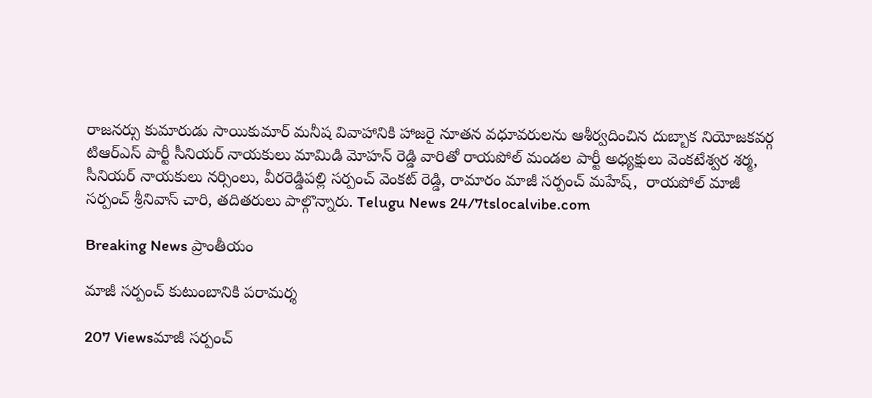రాజనర్సు కుమారుడు సాయికుమార్ మనీష వివాహానికి హాజరై నూతన వధూవరులను ఆశీర్వదించిన దుబ్బాక నియోజకవర్గ టిఆర్ఎస్ పార్టీ సీనియర్ నాయకులు మామిడి మోహన్ రెడ్డి వారితో రాయపోల్ మండల పార్టీ అధ్యక్షులు వెంకటేశ్వర శర్మ,  సీనియర్ నాయకులు నర్సింలు, వీరరెడ్డిపల్లి సర్పంచ్ వెంకట్ రెడ్డి, రామారం మాజీ సర్పంచ్ మహేష్,  రాయపోల్ మాజీ సర్పంచ్ శ్రీనివాస్ చారి, తదితరులు పాల్గొన్నారు. Telugu News 24/7tslocalvibe.com

Breaking News ప్రాంతీయం

మాజీ సర్పంచ్ కుటుంబానికి పరామర్శ

207 Viewsమాజీ సర్పంచ్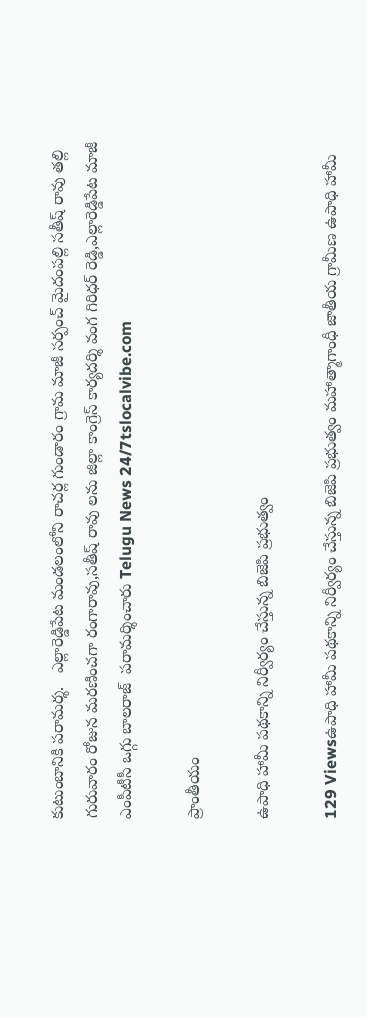కుటుంబానికి పరామర్శ.   ఎల్లారెడ్డిపేట మండలంలోని రాచర్ల గుండారం గ్రామ మాజీ సర్పంచ్ మైదంపల్లి సతీష్ రావు తల్లి గురువారం రోజున మరణించగా రంగారావు,సతీష్ రావు లను జిల్లా కాంగ్రెస్ కార్యదర్శి వంగ గిరిధర్ రెడ్డి,ఎల్లారెడ్డిపేట మాజీ ఎంపీటీసీ ఒగ్గు బాలరాజ్  పరామర్శించారు Telugu News 24/7tslocalvibe.com

ప్రాంతీయం

ఉపాధి హామీ పథకాన్ని నిర్వీర్యం చేస్తున్న బిజెపి ప్రభుత్వం

129 Viewsఉపాధి హామీ పథకాన్ని నిర్వీర్యం చేస్తున్న బిజెపి ప్రభుత్వం మహాత్మాగాంధీ జాతీయ గ్రామీణ ఉపాధి హామీ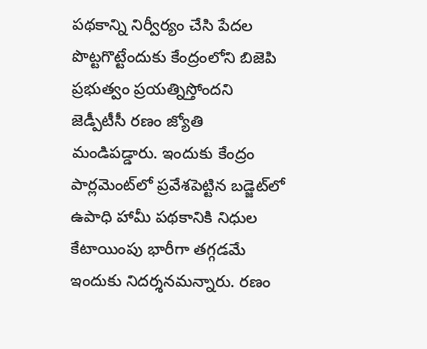పథకాన్ని నిర్వీర్యం చేసి పేదల పొట్టగొట్టేందుకు కేంద్రంలోని బిజెపి ప్రభుత్వం ప్రయత్నిస్తోందని జెడ్పీటీసీ రణం జ్యోతి మండిపడ్డారు. ఇందుకు కేంద్రం పార్లమెంట్‌లో ప్రవేశపెట్టిన బడ్జెట్‌లో ఉపాధి హామీ పథకానికి నిధుల కేటాయింపు భారీగా తగ్గడమే ఇందుకు నిదర్శనమన్నారు. రణం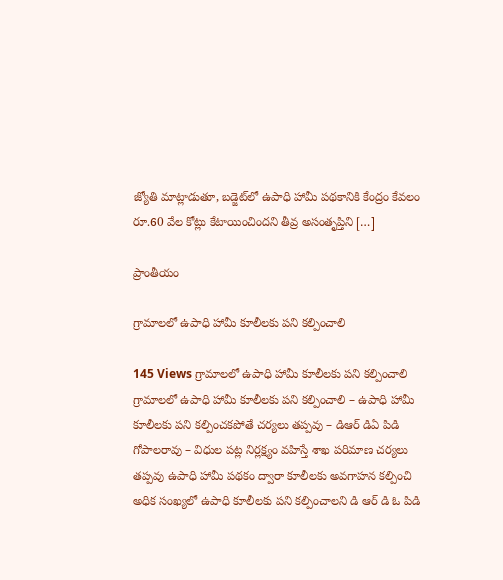జ్యోతి మాట్లాడుతూ, బడ్జెట్‌లో ఉపాధి హామీ పథకానికి కేంద్రం కేవలం రూ.60 వేల కోట్లు కేటాయించిందని తీవ్ర అసంతృప్తిని […]

ప్రాంతీయం

గ్రామాలలో ఉపాధి హామీ కూలీలకు పని కల్పించాలి

145 Views గ్రామాలలో ఉపాధి హామీ కూలీలకు పని కల్పించాలి గ్రామాలలో ఉపాధి హామీ కూలీలకు పని కల్పించాలి – ఉపాధి హామీ కూలీలకు పని కల్పించకపోతే చర్యలు తప్పవు – డిఆర్ డిఏ పిడి గోపాలరావు – విధుల పట్ల నిర్లక్ష్యం వహిస్తే శాఖ పరిమాణ చర్యలు తప్పవు ఉపాధి హామీ పథకం ద్వారా కూలీలకు అవగాహన కల్పించి అధిక సంఖ్యలో ఉపాధి కూలీలకు పని కల్పించాలని డి ఆర్ డి ఓ పిడి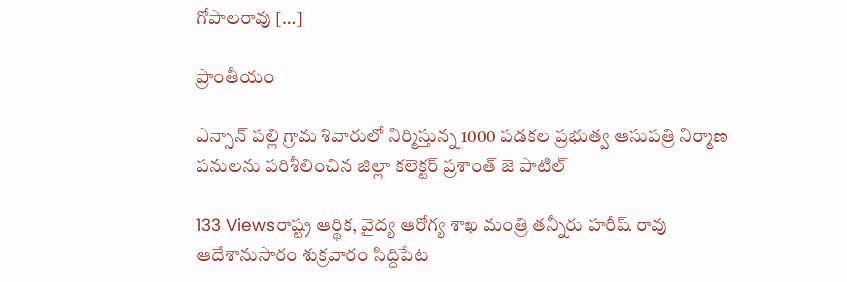గోపాలరావు […]

ప్రాంతీయం

ఎన్సాన్ పల్లి గ్రామ శివారులో నిర్మిస్తున్న 1000 పడకల ప్రభుత్వ ఆసుపత్రి నిర్మాణ పనులను పరిశీలించిన జిల్లా కలెక్టర్ ప్రశాంత్ జె పాటిల్

133 Viewsరాష్ట్ర ఆర్థిక, వైద్య ఆరోగ్య శాఖ మంత్రి తన్నీరు హరీష్ రావు ఆదేశానుసారం శుక్రవారం సిద్దిపేట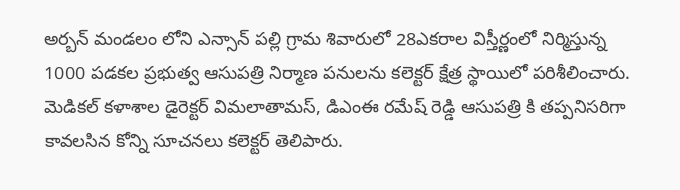అర్బన్ మండలం లోని ఎన్సాన్ పల్లి గ్రామ శివారులో 28ఎకరాల విస్తీర్ణంలో నిర్మిస్తున్న 1000 పడకల ప్రభుత్వ ఆసుపత్రి నిర్మాణ పనులను కలెక్టర్ క్షేత్ర స్థాయిలో పరిశీలించారు. మెడికల్ కళాశాల డైరెక్టర్ విమలాతామస్, డిఎంఈ రమేష్ రెడ్డి ఆసుపత్రి కి తప్పనిసరిగా కావలసిన కోన్ని సూచనలు కలెక్టర్ తెలిపారు.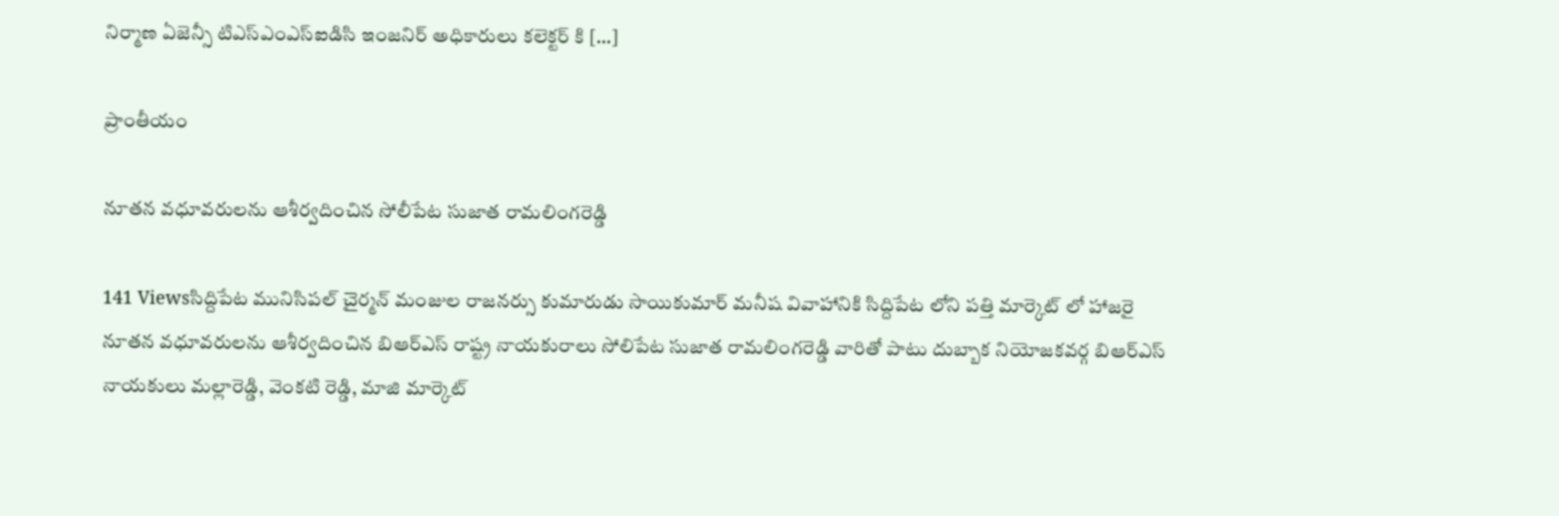నిర్మాణ ఏజెన్సీ టిఎస్ఎంఎస్ఐడిసి ఇంజనిర్ అధికారులు కలెక్టర్ కి […]

ప్రాంతీయం

నూతన వధూవరులను ఆశీర్వదించిన సోలీపేట సుజాత రామలింగరెడ్డి

141 Viewsసిద్దిపేట మునిసిపల్ చైర్మన్ మంజుల రాజనర్సు కుమారుడు సాయికుమార్ మనీష వివాహానికి సిద్దిపేట లోని పత్తి మార్కెట్ లో హాజరై నూతన వధూవరులను ఆశీర్వదించిన బిఆర్ఎస్ రాష్ట్ర నాయకురాలు సోలిపేట సుజాత రామలింగరెడ్డి వారితో పాటు దుబ్బాక నియోజకవర్గ బిఆర్ఎస్ నాయకులు మల్లారెడ్డి, వెంకటి రెడ్డి, మాజి మార్కెట్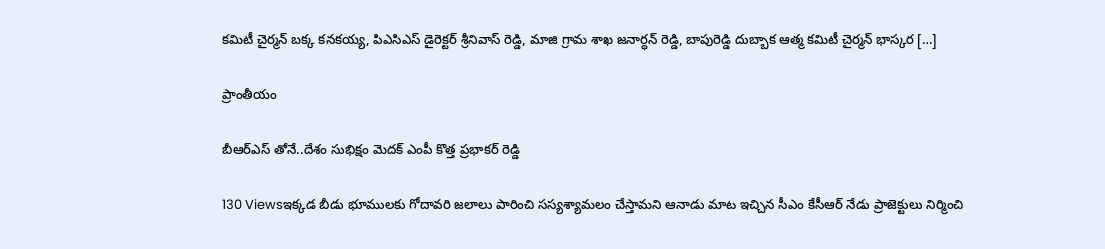కమిటీ చైర్మన్ బక్క కనకయ్య, పిఎసిఎస్ డైరెక్టర్ శ్రీనివాస్ రెడ్డి, మాజి గ్రామ శాఖ జనార్ధన్ రెడ్డి, బాపురెడ్డి దుబ్బాక ఆత్మ కమిటీ చైర్మన్ భాస్కర […]

ప్రాంతీయం

బీఆర్ఎస్ తోనే..దేశం సుభిక్షం మెదక్ ఎంపీ కొత్త ప్రభాకర్ రెడ్డి

130 Viewsఇక్కడ బీడు భూములకు గోదావరి జలాలు పారించి సస్యశ్యామలం చేస్తామని ఆనాడు మాట ఇచ్చిన సీఎం కేసీఆర్ నేడు ప్రాజెక్టులు నిర్మించి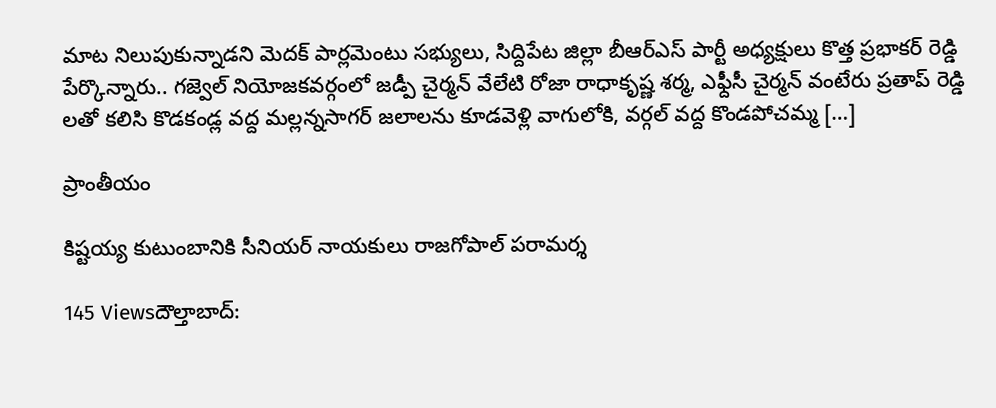మాట నిలుపుకున్నాడని మెదక్ పార్లమెంటు సభ్యులు, సిద్దిపేట జిల్లా బీఆర్ఎస్ పార్టీ అధ్యక్షులు కొత్త ప్రభాకర్ రెడ్డి పేర్కొన్నారు.. గజ్వెల్ నియోజకవర్గంలో జడ్పీ చైర్మన్ వేలేటి రోజా రాధాకృష్ణ శర్మ, ఎఫ్దీసీ చైర్మన్ వంటేరు ప్రతాప్ రెడ్డి లతో కలిసి కొడకండ్ల వద్ద మల్లన్నసాగర్ జలాలను కూడవెళ్లి వాగులోకి, వర్గల్ వద్ద కొండపోచమ్మ […]

ప్రాంతీయం

కిష్టయ్య కుటుంబానికి సీనియర్ నాయకులు రాజగోపాల్ పరామర్శ

145 Viewsదౌల్తాబాద్: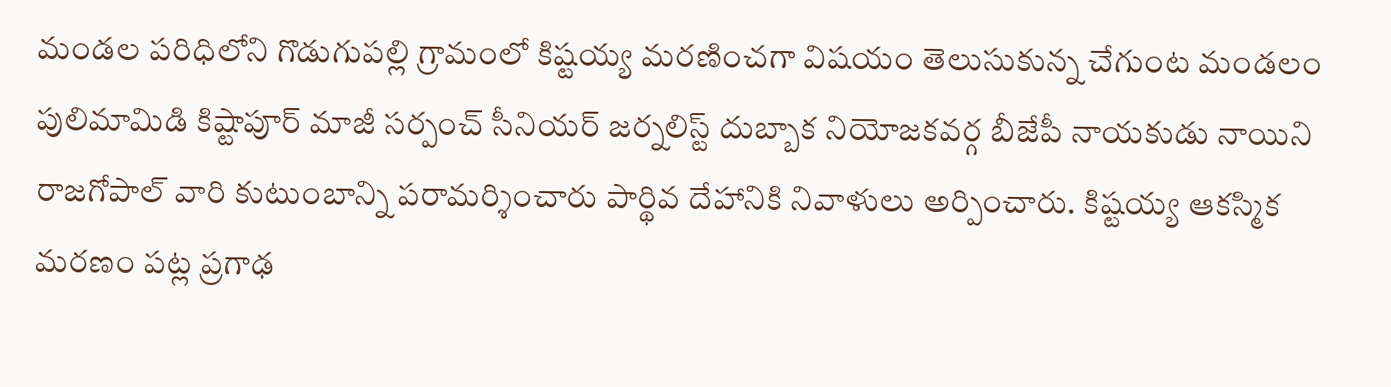మండల పరిధిలోని గొడుగుపల్లి గ్రామంలో కిష్టయ్య మరణించగా విషయం తెలుసుకున్న చేగుంట మండలం పులిమామిడి కిష్టాపూర్ మాజీ సర్పంచ్ సీనియర్ జర్నలిస్ట్ దుబ్బాక నియోజకవర్గ బీజేపీ నాయకుడు నాయిని రాజగోపాల్ వారి కుటుంబాన్ని పరామర్శించారు పార్థివ దేహానికి నివాళులు అర్పించారు. కిష్టయ్య ఆకస్మిక మరణం పట్ల ప్రగాఢ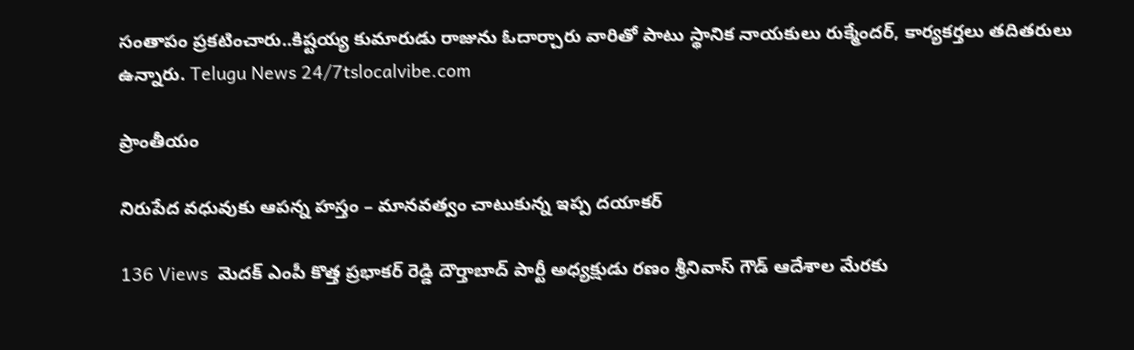సంతాపం ప్రకటించారు..కిష్టయ్య కుమారుడు రాజును ఓదార్చారు వారితో పాటు స్థానిక నాయకులు రుక్మేందర్, కార్యకర్తలు తదితరులు ఉన్నారు. Telugu News 24/7tslocalvibe.com

ప్రాంతీయం

నిరుపేద వధువుకు ఆపన్న హస్తం – మానవత్వం చాటుకున్న ఇప్ప దయాకర్

136 Views  మెదక్ ఎంపీ కొత్త ప్రభాకర్ రెడ్డి దౌర్తాబాద్ పార్టీ అధ్యక్షుడు రణం శ్రీనివాస్ గౌడ్ ఆదేశాల మేరకు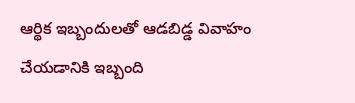ఆర్థిక ఇబ్బందులతో ఆడబిడ్డ వివాహం చేయడానికి ఇబ్బంది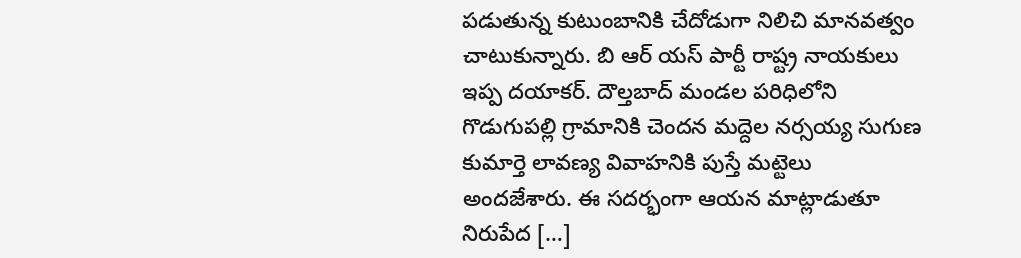పడుతున్న కుటుంబానికి చేదోడుగా నిలిచి మానవత్వం చాటుకున్నారు. బి ఆర్ యస్ పార్టీ రాష్ట్ర నాయకులు ఇప్ప దయాకర్. దౌల్తబాద్ మండల పరిధిలోని గొడుగుపల్లి గ్రామానికి చెందన మద్దెల నర్సయ్య సుగుణ కుమార్తె లావణ్య వివాహనికి పుస్తే మట్టెలు అందజేశారు. ఈ సదర్భంగా ఆయన మాట్లాడుతూ నిరుపేద […]